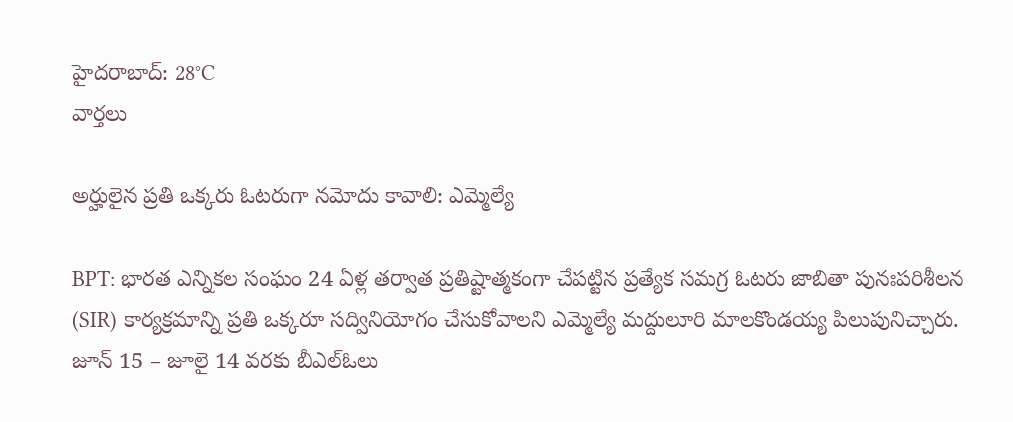హైదరాబాద్: 28°C
వార్తలు

అర్హులైన ప్రతి ఒక్కరు ఓటరుగా నమోదు కావాలి: ఎమ్మెల్యే

BPT: భారత ఎన్నికల సంఘం 24 ఏళ్ల తర్వాత ప్రతిష్టాత్మకంగా చేపట్టిన ప్రత్యేక సమగ్ర ఓటరు జాబితా పునఃపరిశీలన (SIR) కార్యక్రమాన్ని ప్రతి ఒక్కరూ సద్వినియోగం చేసుకోవాలని ఎమ్మెల్యే మద్దులూరి మాలకొండయ్య పిలుపునిచ్చారు. జూన్ 15 – జూలై 14 వరకు బీఎల్ఓలు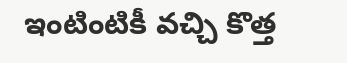ఇంటింటికీ వచ్చి కొత్త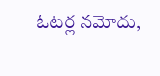ఓటర్ల నమోదు,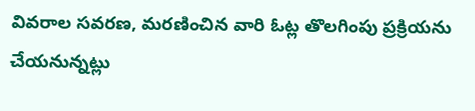వివరాల సవరణ, మరణించిన వారి ఓట్ల తొలగింపు ప్రక్రియను చేయనున్నట్లు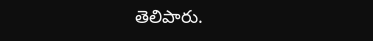తెలిపారు.